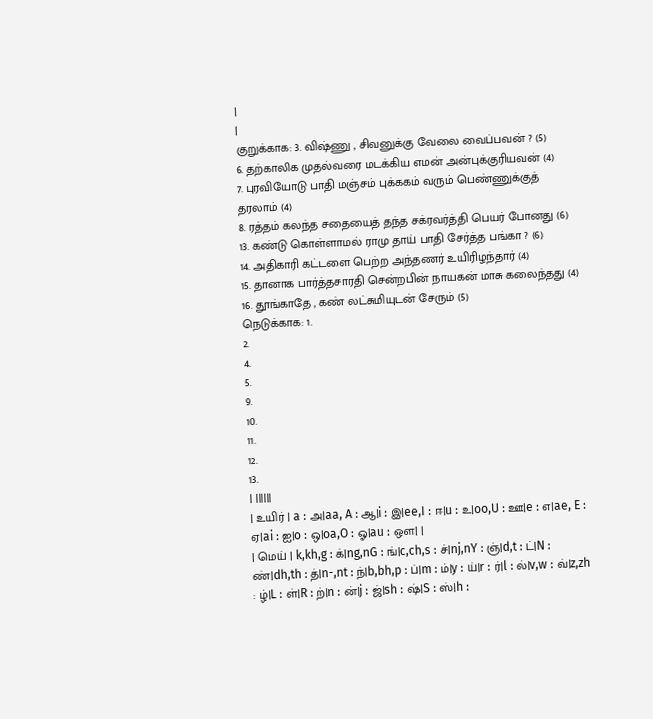|
|
குறுக்காக: 3. விஷ்ணு , சிவனுக்கு வேலை வைப்பவன் ? (5)
6. தற்காலிக முதல்வரை மடக்கிய எமன் அன்புக்குரியவன் (4)
7. புரவியோடு பாதி மஞ்சம் புக்ககம் வரும் பெண்ணுக்குத் தரலாம் (4)
8. ரத்தம் கலந்த சதையைத் தந்த சக்ரவர்த்தி பெயர் போனது (6)
13. கண்டு கொள்ளாமல் ராமு தாய் பாதி சேர்த்த பங்கா ? (6)
14. அதிகாரி கட்டளை பெற்ற அந்தணர் உயிரிழந்தார் (4)
15. தானாக பார்த்தசாரதி சென்றபின் நாயகன் மாசு கலைந்தது (4)
16. தூங்காதே , கண் லட்சுமியுடன் சேரும் (5)
நெடுக்காக: 1.
2.
4.
5.
9.
10.
11.
12.
13.
| ||||||
| உயிர் | a : அ|aa, A : ஆ|i : இ|ee,I : ஈ|u : உ|oo,U : ஊ|e : எ|ae, E : ஏ|ai : ஐ|o : ஒ|oa,O : ஓ|au : ஔ| |
| மெய் | k,kh,g : க்|ng,nG : ங்|c,ch,s : ச்|nj,nY : ஞ்|d,t : ட்|N : ண்|dh,th : த்|n-,nt : ந்|b,bh,p : ப்|m : ம்|y : ய்|r : ர்|l : ல்|v,w : வ்|z,zh : ழ்|L : ள்|R : ற்|n : ன்|j : ஜ்|sh : ஷ்|S : ஸ்|h :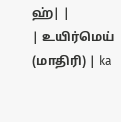ஹ்| |
| உயிர்மெய் (மாதிரி) | ka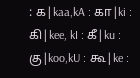: க|kaa,kA : கா|ki : கி|kee, kI : கீ|ku : கு|koo,kU : கூ|ke :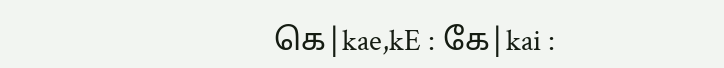கெ|kae,kE : கே|kai :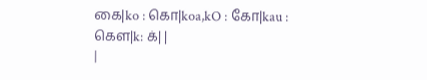கை|ko : கொ|koa,kO : கோ|kau : கௌ|k: க்| |
|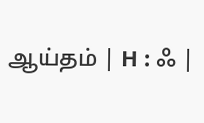ஆய்தம் | H : ஃ |